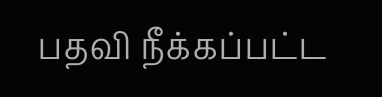பதவி நீக்கப்பட்ட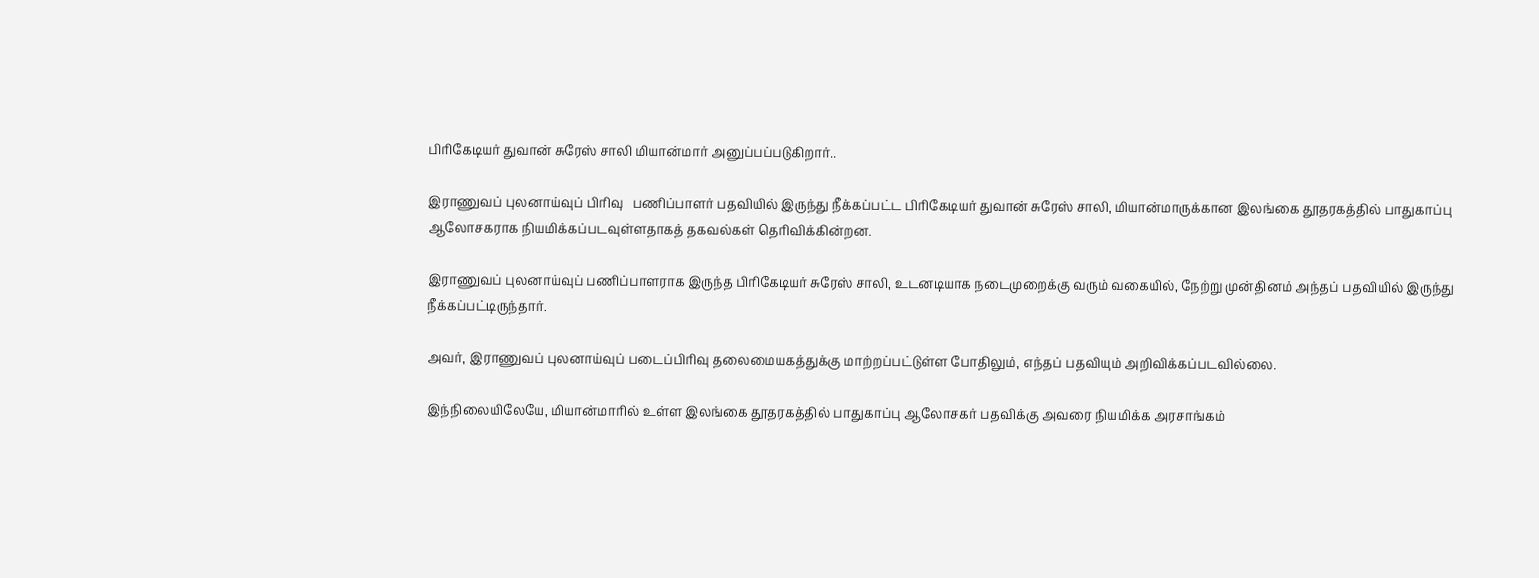பிரிகேடியர் துவான் சுரேஸ் சாலி மியான்மார் அனுப்பப்படுகிறார்..

இராணுவப் புலனாய்வுப் பிரிவு   பணிப்பாளர் பதவியில் இருந்து நீக்கப்பட்ட பிரிகேடியர் துவான் சுரேஸ் சாலி, மியான்மாருக்கான இலங்கை தூதரகத்தில் பாதுகாப்பு ஆலோசகராக நியமிக்கப்படவுள்ளதாகத் தகவல்கள் தெரிவிக்கின்றன.

இராணுவப் புலனாய்வுப் பணிப்பாளராக இருந்த பிரிகேடியர் சுரேஸ் சாலி, உடனடியாக நடைமுறைக்கு வரும் வகையில், நேற்று முன்தினம் அந்தப் பதவியில் இருந்து நீக்கப்பட்டிருந்தார்.

அவர், இராணுவப் புலனாய்வுப் படைப்பிரிவு தலைமையகத்துக்கு மாற்றப்பட்டுள்ள போதிலும், எந்தப் பதவியும் அறிவிக்கப்படவில்லை.

இந்நிலையிலேயே, மியான்மாரில் உள்ள இலங்கை தூதரகத்தில் பாதுகாப்பு ஆலோசகர் பதவிக்கு அவரை நியமிக்க அரசாங்கம்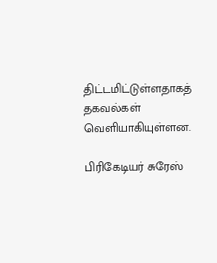திட்டமிட்டுள்ளதாகத் தகவல்கள் வெளியாகியுள்ளன.

பிரிகேடியர் சுரேஸ்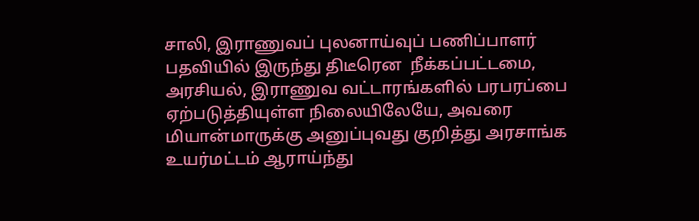சாலி, இராணுவப் புலனாய்வுப் பணிப்பாளர் பதவியில் இருந்து திடீரென  நீக்கப்பட்டமை, அரசியல், இராணுவ வட்டாரங்களில் பரபரப்பை ஏற்படுத்தியுள்ள நிலையிலேயே, அவரை மியான்மாருக்கு அனுப்புவது குறித்து அரசாங்க உயர்மட்டம் ஆராய்ந்து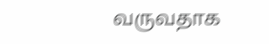வருவதாக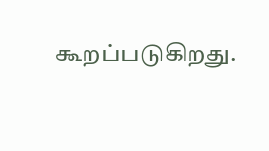கூறப்படுகிறது.